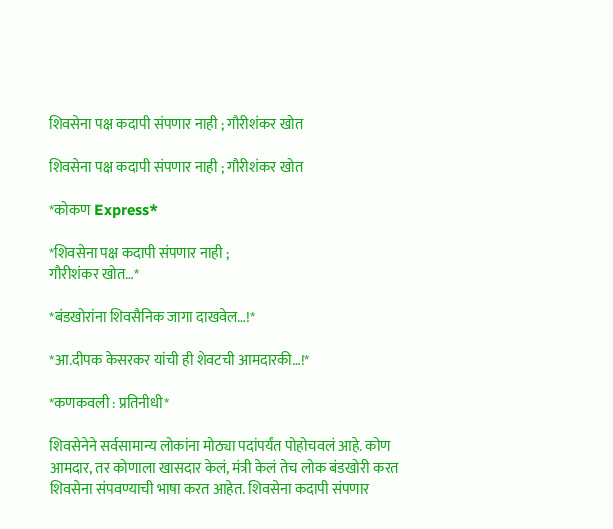शिवसेना पक्ष कदापी संपणार नाही ; गौरीशंकर खोत

शिवसेना पक्ष कदापी संपणार नाही ; गौरीशंकर खोत

*कोकण Express*

*शिवसेना पक्ष कदापी संपणार नाही ;
गौरीशंकर खोत…*

*बंडखोरांना शिवसैनिक जागा दाखवेल…!*

*आ.दीपक केसरकर यांची ही शेवटची आमदारकी…!*

*कणकवली : प्रतिनीधी*

शिवसेनेने सर्वसामान्य लोकांना मोठ्या पदांपर्यंत पोहोचवलं आहे. कोण आमदार, तर कोणाला खासदार केलं, मंत्री केलं तेच लोक बंडखोरी करत शिवसेना संपवण्याची भाषा करत आहेत. शिवसेना कदापी संपणार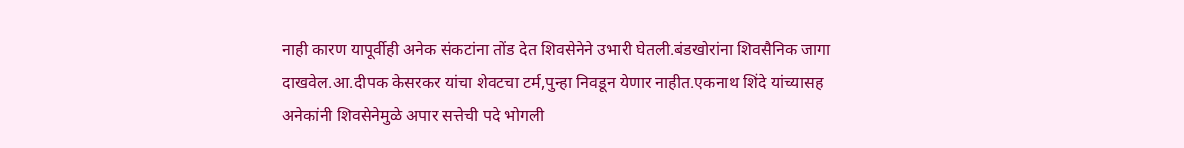नाही कारण यापूर्वीही अनेक संकटांना तोंड देत शिवसेनेने उभारी घेतली.बंडखोरांना शिवसैनिक जागा दाखवेल.आ.दीपक केसरकर यांचा शेवटचा टर्म,पुन्हा निवडून येणार नाहीत.एकनाथ शिंदे यांच्यासह अनेकांनी शिवसेनेमुळे अपार सत्तेची पदे भोगली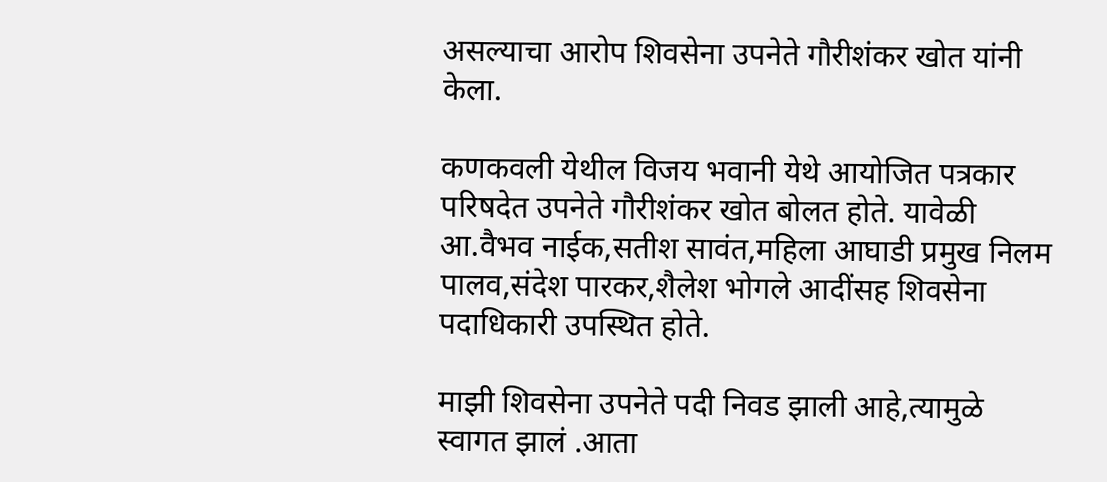असल्याचा आरोप शिवसेना उपनेते गौरीशंकर खोत यांनी केला.

कणकवली येथील विजय भवानी येथे आयोजित पत्रकार परिषदेत उपनेते गौरीशंकर खोत बोलत होते. यावेळी आ.वैभव नाईक,सतीश सावंत,महिला आघाडी प्रमुख निलम पालव,संदेश पारकर,शैलेश भोगले आदींसह शिवसेना पदाधिकारी उपस्थित होते.

माझी शिवसेना उपनेते पदी निवड झाली आहे,त्यामुळे स्वागत झालं .आता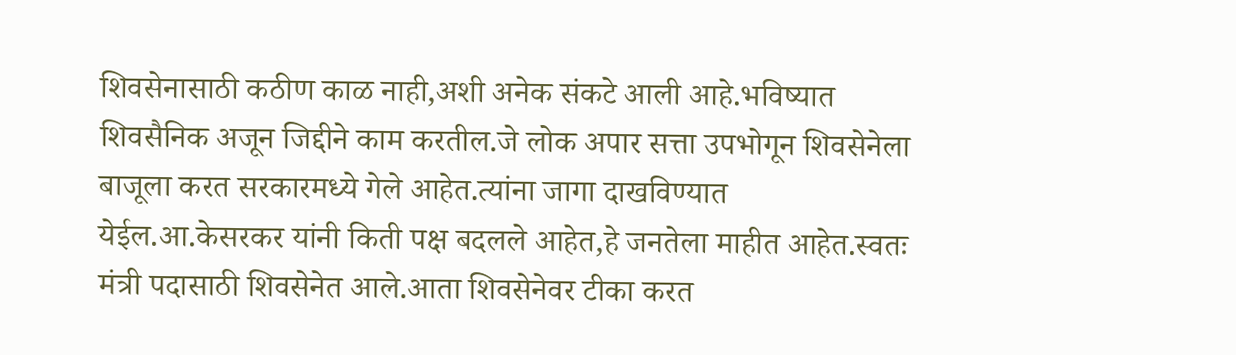शिवसेनासाठी कठीण काळ नाही,अशी अनेक संकटे आली आहे.भविष्यात शिवसैनिक अजून जिद्दीने काम करतील.जे लोक अपार सत्ता उपभोगून शिवसेनेला बाजूला करत सरकारमध्ये गेले आहेत.त्यांना जागा दाखविण्यात येईल.आ.केसरकर यांनी किती पक्ष बदलले आहेत,हे जनतेला माहीत आहेत.स्वतः मंत्री पदासाठी शिवसेनेत आले.आता शिवसेनेवर टीका करत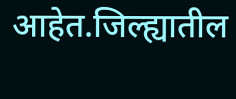आहेत.जिल्ह्यातील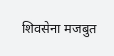शिवसेना मजबुत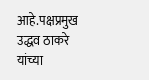आहे.पक्षप्रमुख उद्धव ठाकरे यांच्या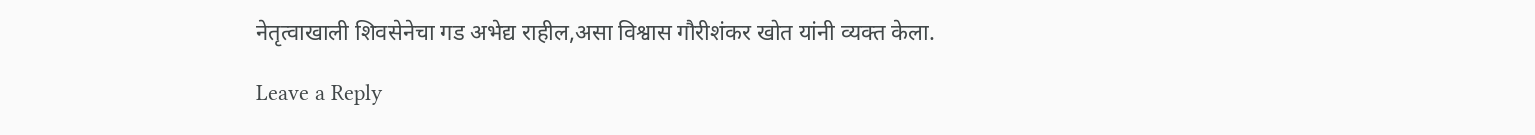नेतृत्वाखाली शिवसेनेचा गड अभेद्य राहील,असा विश्वास गौरीशंकर खोत यांनी व्यक्त केला.

Leave a Reply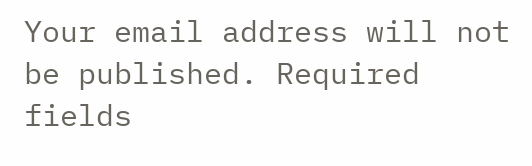Your email address will not be published. Required fields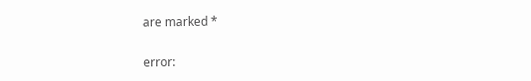are marked *

error: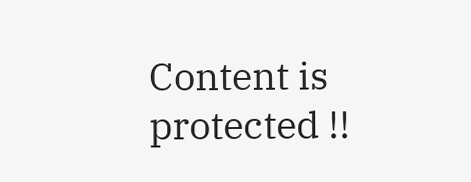Content is protected !!